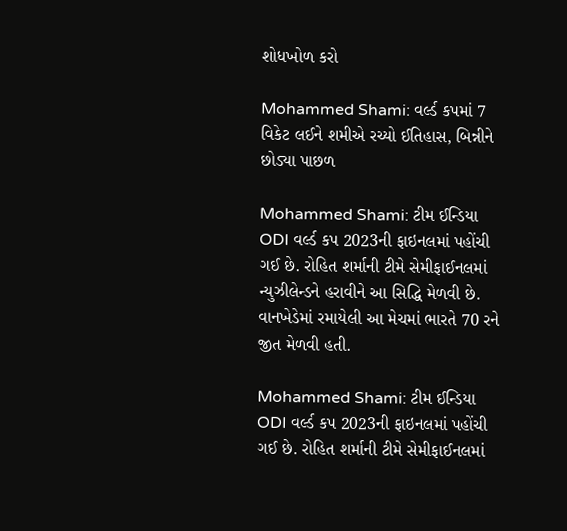શોધખોળ કરો

Mohammed Shami: વર્લ્ડ કપમાં 7 વિકેટ લઈને શમીએ રચ્યો ઈતિહાસ, બિન્નીને છોડ્યા પાછળ

Mohammed Shami: ટીમ ઈન્ડિયા ODI વર્લ્ડ કપ 2023ની ફાઇનલમાં પહોંચી ગઈ છે. રોહિત શર્માની ટીમે સેમીફાઈનલમાં ન્યુઝીલેન્ડને હરાવીને આ સિદ્ધિ મેળવી છે. વાનખેડેમાં રમાયેલી આ મેચમાં ભારતે 70 રને જીત મેળવી હતી.

Mohammed Shami: ટીમ ઈન્ડિયા ODI વર્લ્ડ કપ 2023ની ફાઇનલમાં પહોંચી ગઈ છે. રોહિત શર્માની ટીમે સેમીફાઈનલમાં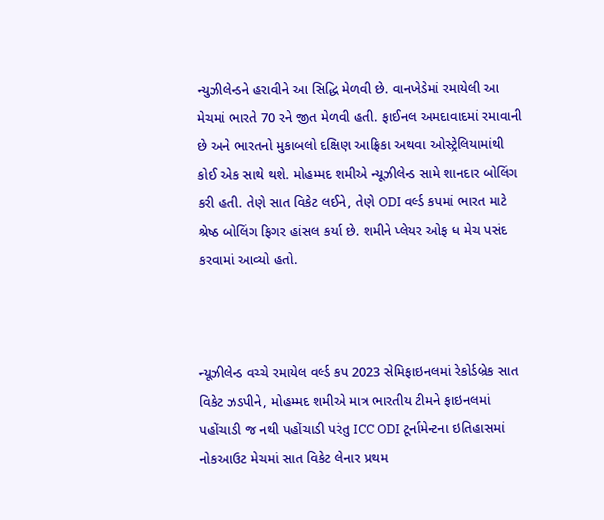ન્યુઝીલેન્ડને હરાવીને આ સિદ્ધિ મેળવી છે. વાનખેડેમાં રમાયેલી આ મેચમાં ભારતે 70 રને જીત મેળવી હતી. ફાઈનલ અમદાવાદમાં રમાવાની છે અને ભારતનો મુકાબલો દક્ષિણ આફ્રિકા અથવા ઓસ્ટ્રેલિયામાંથી કોઈ એક સાથે થશે. મોહમ્મદ શમીએ ન્યૂઝીલેન્ડ સામે શાનદાર બોલિંગ કરી હતી. તેણે સાત વિકેટ લઈને, તેણે ODI વર્લ્ડ કપમાં ભારત માટે શ્રેષ્ઠ બોલિંગ ફિગર હાંસલ કર્યા છે. શમીને પ્લેયર ઓફ ધ મેચ પસંદ કરવામાં આવ્યો હતો.



ન્યૂઝીલેન્ડ વચ્ચે રમાયેલ વર્લ્ડ કપ 2023 સેમિફાઇનલમાં રેકોર્ડબ્રેક સાત વિકેટ ઝડપીને, મોહમ્મદ શમીએ માત્ર ભારતીય ટીમને ફાઇનલમાં પહોંચાડી જ નથી પહોંચાડી પરંતુ ICC ODI ટૂર્નામેન્ટના ઇતિહાસમાં નોકઆઉટ મેચમાં સાત વિકેટ લેનાર પ્રથમ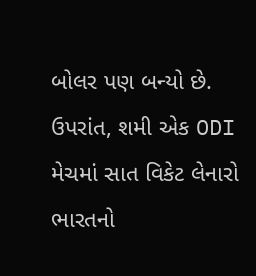બોલર પણ બન્યો છે. ઉપરાંત, શમી એક ODI મેચમાં સાત વિકેટ લેનારો ભારતનો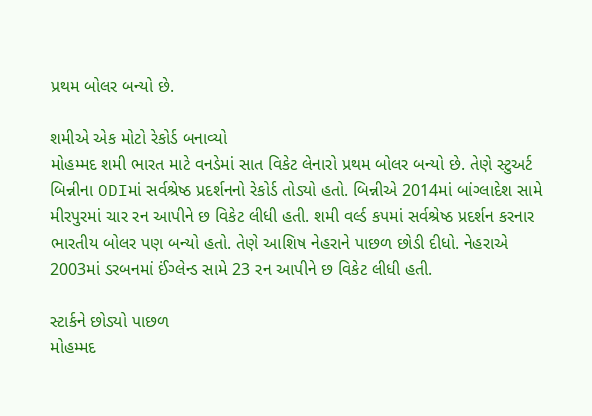પ્રથમ બોલર બન્યો છે.

શમીએ એક મોટો રેકોર્ડ બનાવ્યો
મોહમ્મદ શમી ભારત માટે વનડેમાં સાત વિકેટ લેનારો પ્રથમ બોલર બન્યો છે. તેણે સ્ટુઅર્ટ બિન્નીના ODIમાં સર્વશ્રેષ્ઠ પ્રદર્શનનો રેકોર્ડ તોડ્યો હતો. બિન્નીએ 2014માં બાંગ્લાદેશ સામે મીરપુરમાં ચાર રન આપીને છ વિકેટ લીધી હતી. શમી વર્લ્ડ કપમાં સર્વશ્રેષ્ઠ પ્રદર્શન કરનાર ભારતીય બોલર પણ બન્યો હતો. તેણે આશિષ નેહરાને પાછળ છોડી દીધો. નેહરાએ 2003માં ડરબનમાં ઈંગ્લેન્ડ સામે 23 રન આપીને છ વિકેટ લીધી હતી.

સ્ટાર્કને છોડ્યો પાછળ
મોહમ્મદ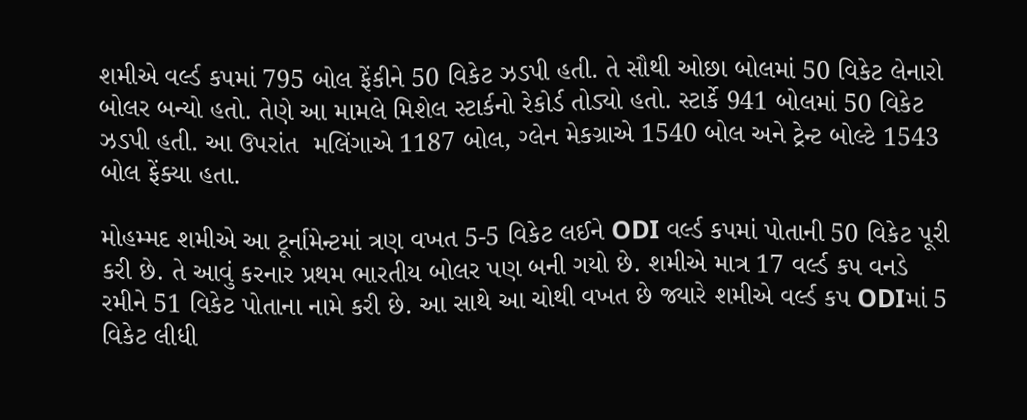શમીએ વર્લ્ડ કપમાં 795 બોલ ફેંકીને 50 વિકેટ ઝડપી હતી. તે સૌથી ઓછા બોલમાં 50 વિકેટ લેનારો બોલર બન્યો હતો. તેણે આ મામલે મિશેલ સ્ટાર્કનો રેકોર્ડ તોડ્યો હતો. સ્ટાર્કે 941 બોલમાં 50 વિકેટ ઝડપી હતી. આ ઉપરાંત  મલિંગાએ 1187 બોલ, ગ્લેન મેકગ્રાએ 1540 બોલ અને ટ્રેન્ટ બોલ્ટે 1543 બોલ ફેંક્યા હતા.

મોહમ્મદ શમીએ આ ટૂર્નામેન્ટમાં ત્રણ વખત 5-5 વિકેટ લઈને ODI વર્લ્ડ કપમાં પોતાની 50 વિકેટ પૂરી કરી છે. તે આવું કરનાર પ્રથમ ભારતીય બોલર પણ બની ગયો છે. શમીએ માત્ર 17 વર્લ્ડ કપ વનડે રમીને 51 વિકેટ પોતાના નામે કરી છે. આ સાથે આ ચોથી વખત છે જ્યારે શમીએ વર્લ્ડ કપ ODIમાં 5 વિકેટ લીધી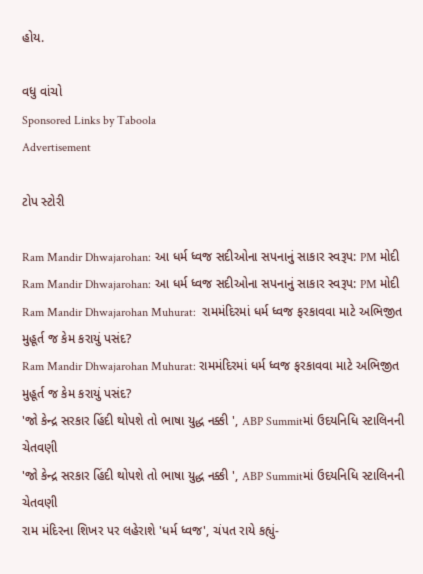હોય.

વધુ વાંચો
Sponsored Links by Taboola
Advertisement

ટોપ સ્ટોરી

Ram Mandir Dhwajarohan: આ ધર્મ ધ્વજ સદીઓના સપનાનું સાકાર સ્વરૂપ: PM મોદી
Ram Mandir Dhwajarohan: આ ધર્મ ધ્વજ સદીઓના સપનાનું સાકાર સ્વરૂપ: PM મોદી
Ram Mandir Dhwajarohan Muhurat:  રામમંદિરમાં ધર્મ ધ્વજ ફરકાવવા માટે અભિજીત મુહૂર્ત જ કેમ કરાયું પસંદ?
Ram Mandir Dhwajarohan Muhurat: રામમંદિરમાં ધર્મ ધ્વજ ફરકાવવા માટે અભિજીત મુહૂર્ત જ કેમ કરાયું પસંદ?
'જો કેન્દ્ર સરકાર હિંદી થોપશે તો ભાષા યુદ્ધ નક્કી ', ABP Summitમાં ઉદયનિધિ સ્ટાલિનની ચેતવણી
'જો કેન્દ્ર સરકાર હિંદી થોપશે તો ભાષા યુદ્ધ નક્કી ', ABP Summitમાં ઉદયનિધિ સ્ટાલિનની ચેતવણી
રામ મંદિરના શિખર પર લહેરાશે 'ધર્મ ધ્વજ', ચંપત રાયે કહ્યું-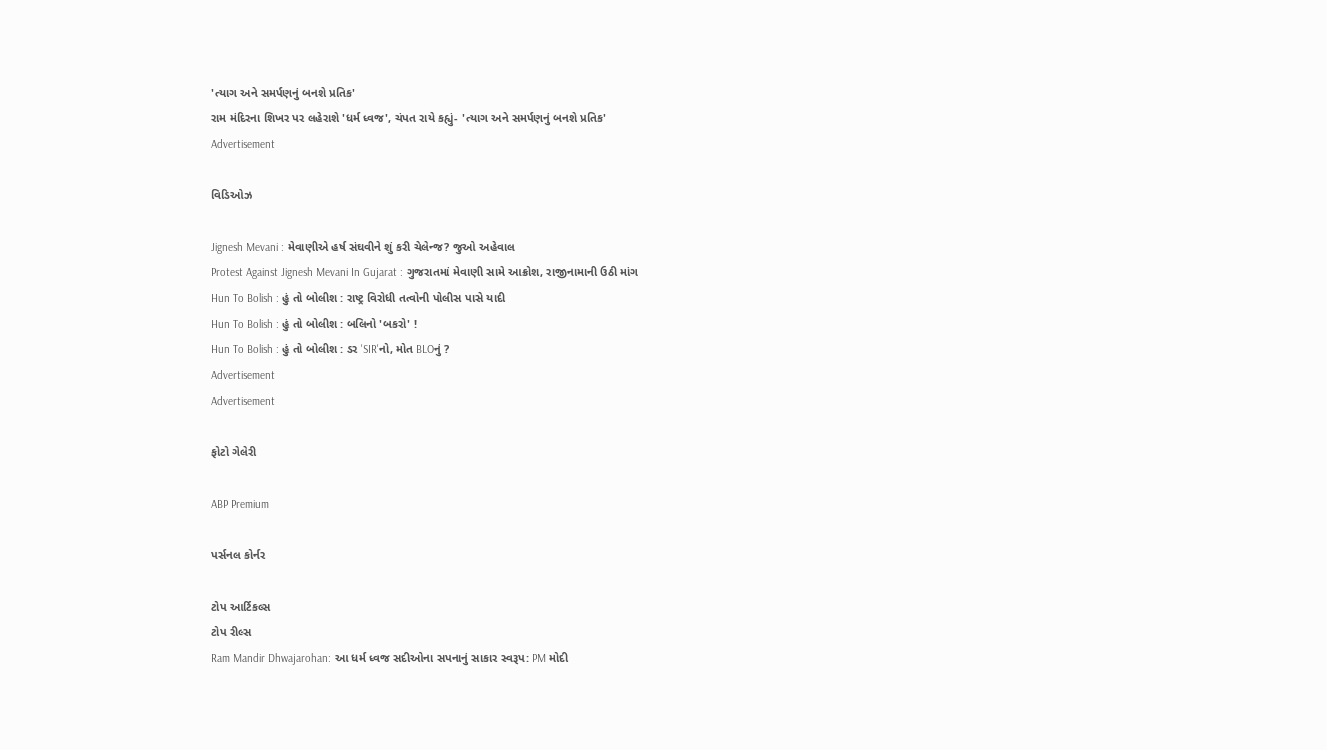'ત્યાગ અને સમર્પણનું બનશે પ્રતિક'
રામ મંદિરના શિખર પર લહેરાશે 'ધર્મ ધ્વજ', ચંપત રાયે કહ્યું- 'ત્યાગ અને સમર્પણનું બનશે પ્રતિક'
Advertisement

વિડિઓઝ

Jignesh Mevani : મેવાણીએ હર્ષ સંઘવીને શું કરી ચેલેન્જ? જુઓ અહેવાલ
Protest Against Jignesh Mevani In Gujarat : ગુજરાતમાં મેવાણી સામે આક્રોશ, રાજીનામાની ઉઠી માંગ
Hun To Bolish : હું તો બોલીશ : રાષ્ટ્ર વિરોધી તત્વોની પોલીસ પાસે યાદી
Hun To Bolish : હું તો બોલીશ : બલિનો 'બકરો' !
Hun To Bolish : હું તો બોલીશ : ડર 'SIR'નો, મોત BLOનું ?
Advertisement
Advertisement

ફોટો ગેલેરી

ABP Premium

પર્સનલ કોર્નર

ટોપ આર્ટિકલ્સ
ટોપ રીલ્સ
Ram Mandir Dhwajarohan: આ ધર્મ ધ્વજ સદીઓના સપનાનું સાકાર સ્વરૂપ: PM મોદી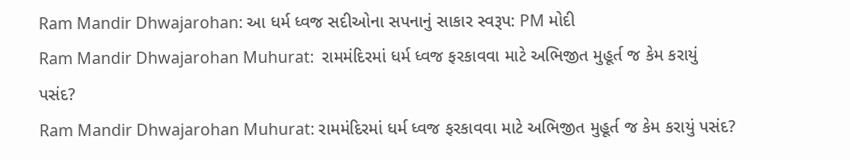Ram Mandir Dhwajarohan: આ ધર્મ ધ્વજ સદીઓના સપનાનું સાકાર સ્વરૂપ: PM મોદી
Ram Mandir Dhwajarohan Muhurat:  રામમંદિરમાં ધર્મ ધ્વજ ફરકાવવા માટે અભિજીત મુહૂર્ત જ કેમ કરાયું પસંદ?
Ram Mandir Dhwajarohan Muhurat: રામમંદિરમાં ધર્મ ધ્વજ ફરકાવવા માટે અભિજીત મુહૂર્ત જ કેમ કરાયું પસંદ?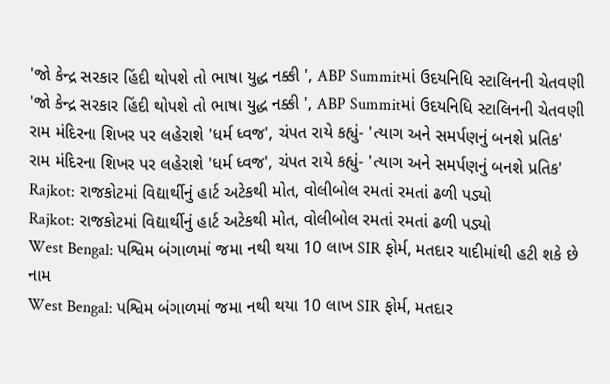'જો કેન્દ્ર સરકાર હિંદી થોપશે તો ભાષા યુદ્ધ નક્કી ', ABP Summitમાં ઉદયનિધિ સ્ટાલિનની ચેતવણી
'જો કેન્દ્ર સરકાર હિંદી થોપશે તો ભાષા યુદ્ધ નક્કી ', ABP Summitમાં ઉદયનિધિ સ્ટાલિનની ચેતવણી
રામ મંદિરના શિખર પર લહેરાશે 'ધર્મ ધ્વજ', ચંપત રાયે કહ્યું- 'ત્યાગ અને સમર્પણનું બનશે પ્રતિક'
રામ મંદિરના શિખર પર લહેરાશે 'ધર્મ ધ્વજ', ચંપત રાયે કહ્યું- 'ત્યાગ અને સમર્પણનું બનશે પ્રતિક'
Rajkot: રાજકોટમાં વિદ્યાર્થીનું હાર્ટ અટેકથી મોત, વોલીબોલ રમતાં રમતાં ઢળી પડ્યો
Rajkot: રાજકોટમાં વિદ્યાર્થીનું હાર્ટ અટેકથી મોત, વોલીબોલ રમતાં રમતાં ઢળી પડ્યો
West Bengal: પશ્વિમ બંગાળમાં જમા નથી થયા 10 લાખ SIR ફોર્મ, મતદાર યાદીમાંથી હટી શકે છે નામ
West Bengal: પશ્વિમ બંગાળમાં જમા નથી થયા 10 લાખ SIR ફોર્મ, મતદાર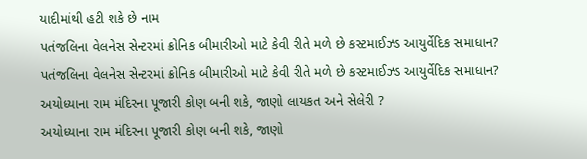યાદીમાંથી હટી શકે છે નામ
પતંજલિના વેલનેસ સેન્ટરમાં ક્રોનિક બીમારીઓ માટે કેવી રીતે મળે છે કસ્ટમાઈઝ્ડ આયુર્વેદિક સમાધાન?
પતંજલિના વેલનેસ સેન્ટરમાં ક્રોનિક બીમારીઓ માટે કેવી રીતે મળે છે કસ્ટમાઈઝ્ડ આયુર્વેદિક સમાધાન?
અયોધ્યાના રામ મંદિરના પૂજારી કોણ બની શકે, જાણો લાયકત અને સેલેરી ?
અયોધ્યાના રામ મંદિરના પૂજારી કોણ બની શકે, જાણો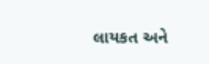લાયકત અને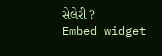સેલેરી ?
Embed widget